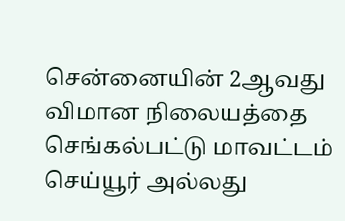சென்னையின் 2ஆவது விமான நிலையத்தை செங்கல்பட்டு மாவட்டம் செய்யூர் அல்லது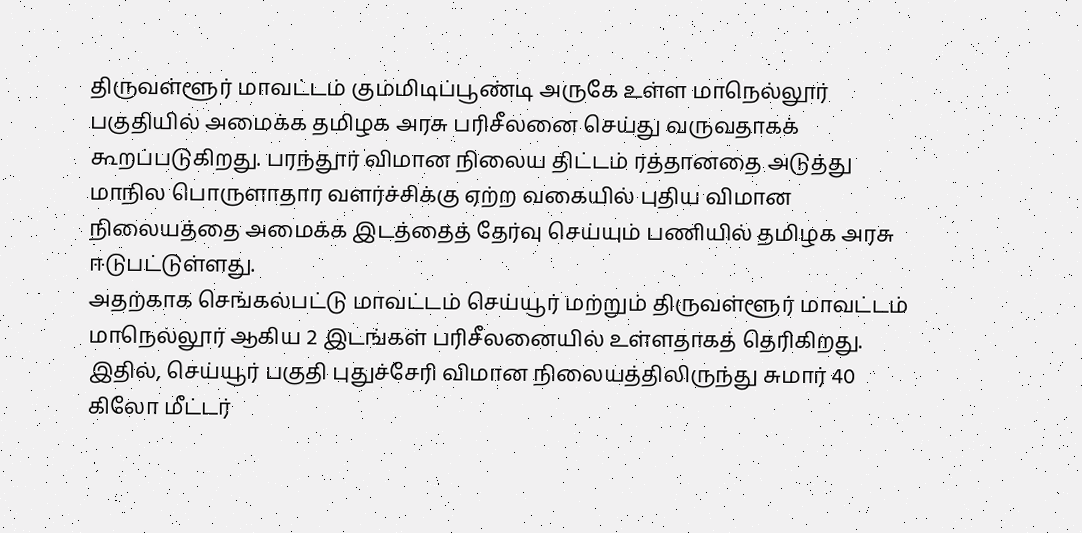திருவள்ளூர் மாவட்டம் கும்மிடிப்பூண்டி அருகே உள்ள மாநெல்லூர் பகுதியில் அமைக்க தமிழக அரசு பரிசீலனை செய்து வருவதாகக் கூறப்படுகிறது. பரந்தூர் விமான நிலைய திட்டம் ரத்தானதை அடுத்து மாநில பொருளாதார வளர்ச்சிக்கு ஏற்ற வகையில் புதிய விமான நிலையத்தை அமைக்க இடத்தைத் தேர்வு செய்யும் பணியில் தமிழக அரசு ஈடுபட்டுள்ளது.
அதற்காக செங்கல்பட்டு மாவட்டம் செய்யூர் மற்றும் திருவள்ளூர் மாவட்டம் மாநெல்லூர் ஆகிய 2 இடங்கள் பரிசீலனையில் உள்ளதாகத் தெரிகிறது. இதில், செய்யூர் பகுதி புதுச்சேரி விமான நிலையத்திலிருந்து சுமார் 40 கிலோ மீட்டர்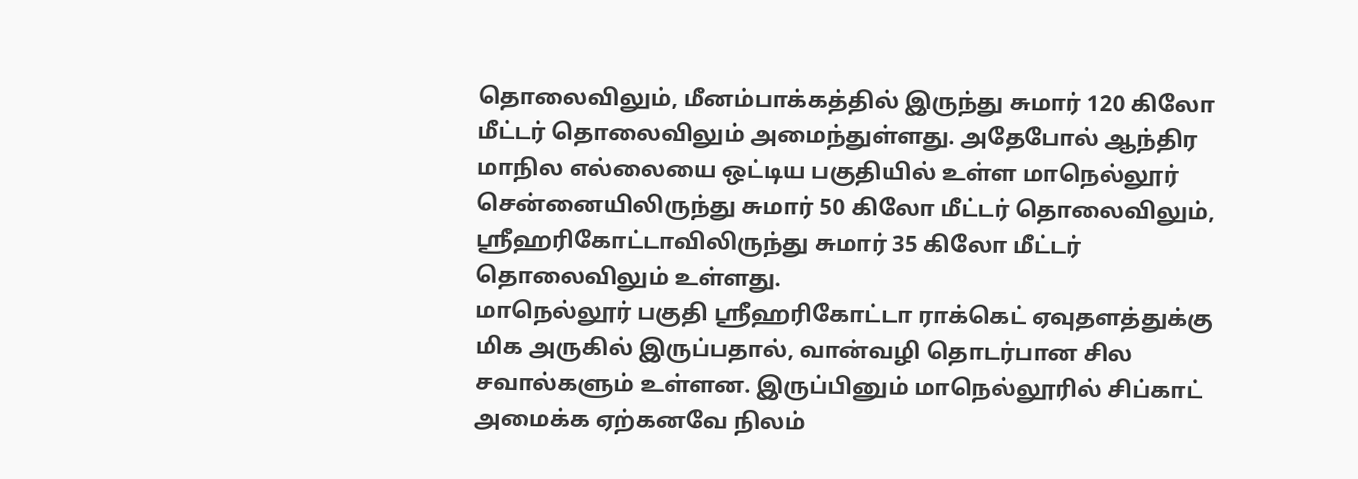தொலைவிலும், மீனம்பாக்கத்தில் இருந்து சுமார் 120 கிலோ மீட்டர் தொலைவிலும் அமைந்துள்ளது. அதேபோல் ஆந்திர மாநில எல்லையை ஒட்டிய பகுதியில் உள்ள மாநெல்லூர் சென்னையிலிருந்து சுமார் 50 கிலோ மீட்டர் தொலைவிலும், ஸ்ரீஹரிகோட்டாவிலிருந்து சுமார் 35 கிலோ மீட்டர் தொலைவிலும் உள்ளது.
மாநெல்லூர் பகுதி ஸ்ரீஹரிகோட்டா ராக்கெட் ஏவுதளத்துக்கு மிக அருகில் இருப்பதால், வான்வழி தொடர்பான சில சவால்களும் உள்ளன. இருப்பினும் மாநெல்லூரில் சிப்காட் அமைக்க ஏற்கனவே நிலம்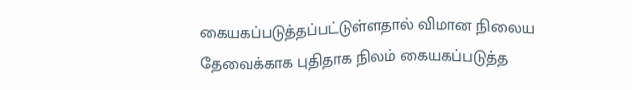கையகப்படுத்தப்பட்டுள்ளதால் விமான நிலைய தேவைக்காக புதிதாக நிலம் கையகப்படுத்த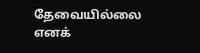தேவையில்லை எனக்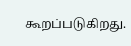கூறப்படுகிறது.